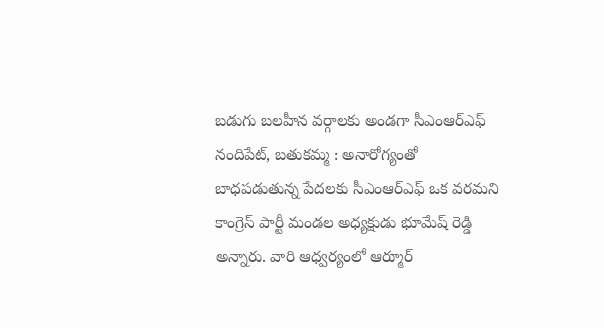బడుగు బలహీన వర్గాలకు అండగా సీఎంఆర్ఎఫ్
నందిపేట్, బతుకమ్మ : అనారోగ్యంతో బాధపడుతున్న పేదలకు సీఎంఆర్ఎఫ్ ఒక వరమని కాంగ్రెస్ పార్టీ మండల అధ్యక్షుడు భూమేష్ రెడ్డి అన్నారు. వారి ఆధ్వర్యంలో ఆర్మూర్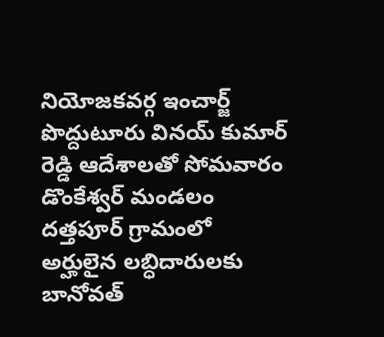నియోజకవర్గ ఇంచార్జ్ పొద్దుటూరు వినయ్ కుమార్ రెడ్డి ఆదేశాలతో సోమవారం డొంకేశ్వర్ మండలం దత్తపూర్ గ్రామంలో అర్హులైన లబ్ధిదారులకు బానోవత్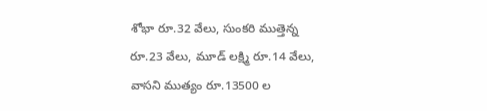శోభా రూ.32 వేలు, సుంకరి ముత్తెన్న రూ.23 వేలు, మూడ్ లక్ష్మి రూ.14 వేలు, వాసని ముత్యం రూ.13500 ల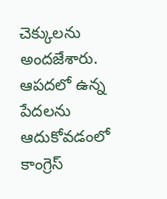చెక్కులను అందజేశారు. ఆపదలో ఉన్న పేదలను ఆదుకోవడంలో కాంగ్రెస్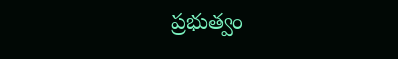ప్రభుత్వం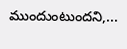ముందుంటుందని,...